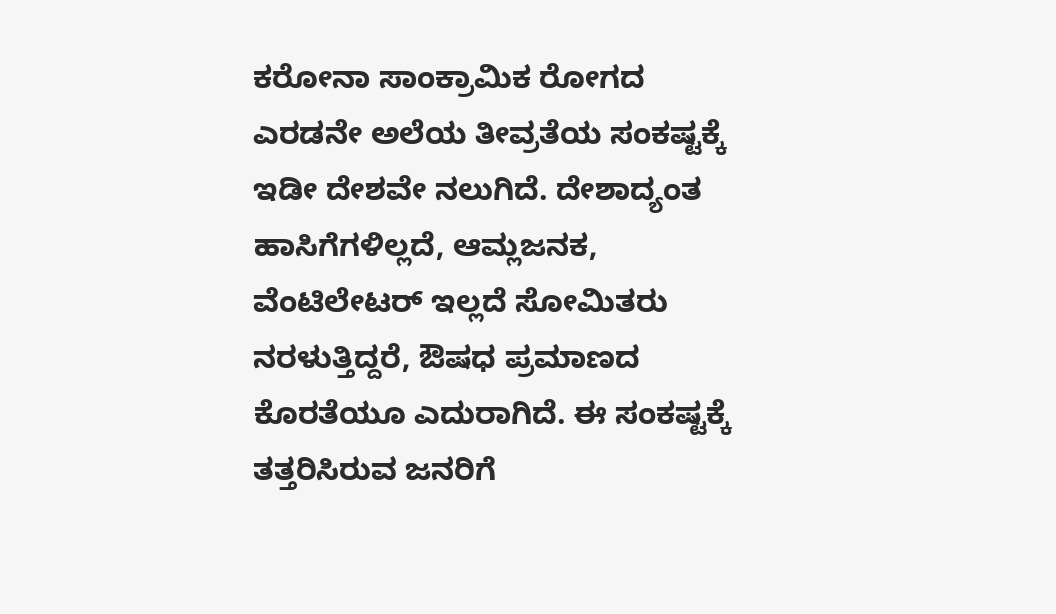ಕರೋನಾ ಸಾಂಕ್ರಾಮಿಕ ರೋಗದ ಎರಡನೇ ಅಲೆಯ ತೀವ್ರತೆಯ ಸಂಕಷ್ಟಕ್ಕೆ ಇಡೀ ದೇಶವೇ ನಲುಗಿದೆ. ದೇಶಾದ್ಯಂತ ಹಾಸಿಗೆಗಳಿಲ್ಲದೆ, ಆಮ್ಲಜನಕ, ವೆಂಟಿಲೇಟರ್ ಇಲ್ಲದೆ ಸೋಮಿತರು ನರಳುತ್ತಿದ್ದರೆ, ಔಷಧ ಪ್ರಮಾಣದ ಕೊರತೆಯೂ ಎದುರಾಗಿದೆ. ಈ ಸಂಕಷ್ಟಕ್ಕೆ ತತ್ತರಿಸಿರುವ ಜನರಿಗೆ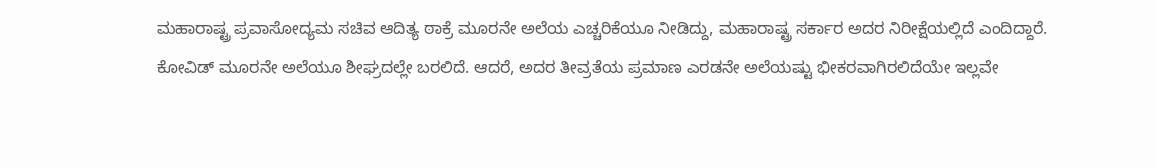ಮಹಾರಾಷ್ಟ್ರ ಪ್ರವಾಸೋದ್ಯಮ ಸಚಿವ ಆದಿತ್ಯ ಠಾಕ್ರೆ ಮೂರನೇ ಅಲೆಯ ಎಚ್ಚರಿಕೆಯೂ ನೀಡಿದ್ದು, ಮಹಾರಾಷ್ಟ್ರ ಸರ್ಕಾರ ಅದರ ನಿರೀಕ್ಷೆಯಲ್ಲಿದೆ ಎಂದಿದ್ದಾರೆ.
ಕೋವಿಡ್ ಮೂರನೇ ಅಲೆಯೂ ಶೀಘ್ರದಲ್ಲೇ ಬರಲಿದೆ. ಆದರೆ, ಅದರ ತೀವ್ರತೆಯ ಪ್ರಮಾಣ ಎರಡನೇ ಅಲೆಯಷ್ಟು ಭೀಕರವಾಗಿರಲಿದೆಯೇ ಇಲ್ಲವೇ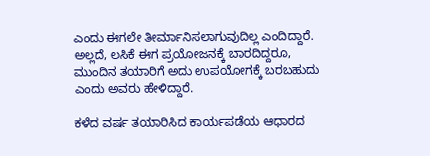ಎಂದು ಈಗಲೇ ತೀರ್ಮಾನಿಸಲಾಗುವುದಿಲ್ಲ ಎಂದಿದ್ದಾರೆ. ಅಲ್ಲದೆ, ಲಸಿಕೆ ಈಗ ಪ್ರಯೋಜನಕ್ಕೆ ಬಾರದಿದ್ದರೂ, ಮುಂದಿನ ತಯಾರಿಗೆ ಅದು ಉಪಯೋಗಕ್ಕೆ ಬರಬಹುದು ಎಂದು ಅವರು ಹೇಳಿದ್ದಾರೆ.

ಕಳೆದ ವರ್ಷ ತಯಾರಿಸಿದ ಕಾರ್ಯಪಡೆಯ ಆಧಾರದ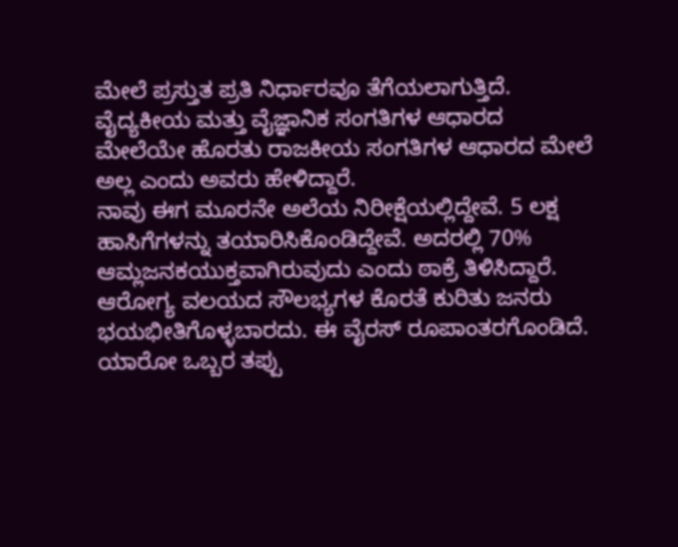ಮೇಲೆ ಪ್ರಸ್ತುತ ಪ್ರತಿ ನಿರ್ಧಾರವೂ ತೆಗೆಯಲಾಗುತ್ತಿದೆ. ವೈದ್ಯಕೀಯ ಮತ್ತು ವೈಜ್ಞಾನಿಕ ಸಂಗತಿಗಳ ಆಧಾರದ ಮೇಲೆಯೇ ಹೊರತು ರಾಜಕೀಯ ಸಂಗತಿಗಳ ಆಧಾರದ ಮೇಲೆ ಅಲ್ಲ ಎಂದು ಅವರು ಹೇಳಿದ್ದಾರೆ.
ನಾವು ಈಗ ಮೂರನೇ ಅಲೆಯ ನಿರೀಕ್ಷೆಯಲ್ಲಿದ್ದೇವೆ. 5 ಲಕ್ಷ ಹಾಸಿಗೆಗಳನ್ನು ತಯಾರಿಸಿಕೊಂಡಿದ್ದೇವೆ. ಅದರಲ್ಲಿ 70% ಆಮ್ಲಜನಕಯುಕ್ತವಾಗಿರುವುದು ಎಂದು ಠಾಕ್ರೆ ತಿಳಿಸಿದ್ದಾರೆ.
ಆರೋಗ್ಯ ವಲಯದ ಸೌಲಭ್ಯಗಳ ಕೊರತೆ ಕುರಿತು ಜನರು ಭಯಭೀತಿಗೊಳ್ಳಬಾರದು. ಈ ವೈರಸ್ ರೂಪಾಂತರಗೊಂಡಿದೆ. ಯಾರೋ ಒಬ್ಬರ ತಪ್ಪು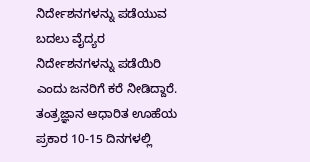ನಿರ್ದೇಶನಗಳನ್ನು ಪಡೆಯುವ ಬದಲು ವೈದ್ಯರ ನಿರ್ದೇಶನಗಳನ್ನು ಪಡೆಯಿರಿ ಎಂದು ಜನರಿಗೆ ಕರೆ ನೀಡಿದ್ದಾರೆ.
ತಂತ್ರಜ್ಞಾನ ಆಧಾರಿತ ಊಹೆಯ ಪ್ರಕಾರ 10-15 ದಿನಗಳಲ್ಲಿ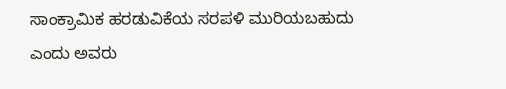ಸಾಂಕ್ರಾಮಿಕ ಹರಡುವಿಕೆಯ ಸರಪಳಿ ಮುರಿಯಬಹುದು ಎಂದು ಅವರು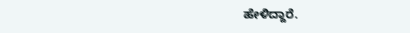ಹೇಳಿದ್ದಾರೆ.